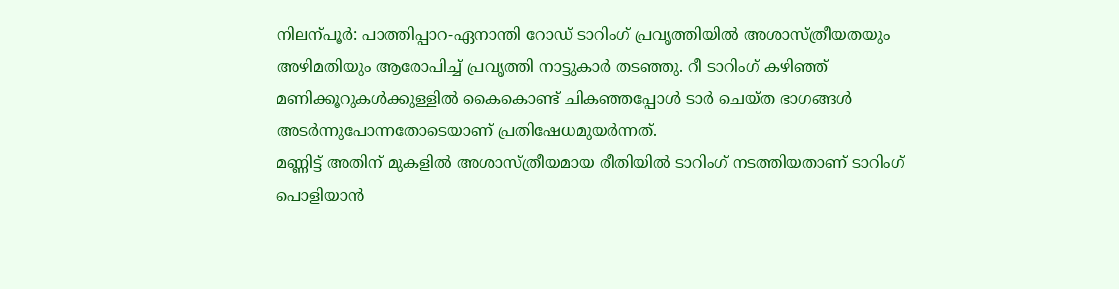നിലന്പൂർ: പാത്തിപ്പാറ-ഏനാന്തി റോഡ് ടാറിംഗ് പ്രവൃത്തിയിൽ അശാസ്ത്രീയതയും അഴിമതിയും ആരോപിച്ച് പ്രവൃത്തി നാട്ടുകാർ തടഞ്ഞു. റീ ടാറിംഗ് കഴിഞ്ഞ് മണിക്കൂറുകൾക്കുള്ളിൽ കൈകൊണ്ട് ചികഞ്ഞപ്പോൾ ടാർ ചെയ്ത ഭാഗങ്ങൾ അടർന്നുപോന്നതോടെയാണ് പ്രതിഷേധമുയർന്നത്.
മണ്ണിട്ട് അതിന് മുകളിൽ അശാസ്ത്രീയമായ രീതിയിൽ ടാറിംഗ് നടത്തിയതാണ് ടാറിംഗ് പൊളിയാൻ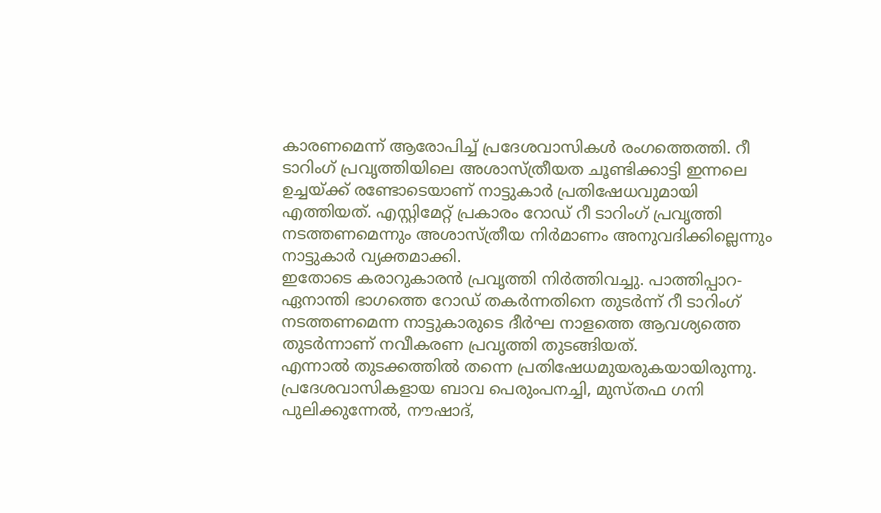കാരണമെന്ന് ആരോപിച്ച് പ്രദേശവാസികൾ രംഗത്തെത്തി. റീ ടാറിംഗ് പ്രവൃത്തിയിലെ അശാസ്ത്രീയത ചൂണ്ടിക്കാട്ടി ഇന്നലെ ഉച്ചയ്ക്ക് രണ്ടോടെയാണ് നാട്ടുകാർ പ്രതിഷേധവുമായി എത്തിയത്. എസ്റ്റിമേറ്റ് പ്രകാരം റോഡ് റീ ടാറിംഗ് പ്രവൃത്തി നടത്തണമെന്നും അശാസ്ത്രീയ നിർമാണം അനുവദിക്കില്ലെന്നും നാട്ടുകാർ വ്യക്തമാക്കി.
ഇതോടെ കരാറുകാരൻ പ്രവൃത്തി നിർത്തിവച്ചു. പാത്തിപ്പാറ- ഏനാന്തി ഭാഗത്തെ റോഡ് തകർന്നതിനെ തുടർന്ന് റീ ടാറിംഗ് നടത്തണമെന്ന നാട്ടുകാരുടെ ദീർഘ നാളത്തെ ആവശ്യത്തെ തുടർന്നാണ് നവീകരണ പ്രവൃത്തി തുടങ്ങിയത്.
എന്നാൽ തുടക്കത്തിൽ തന്നെ പ്രതിഷേധമുയരുകയായിരുന്നു. പ്രദേശവാസികളായ ബാവ പെരുംപനച്ചി, മുസ്തഫ ഗനി പുലിക്കുന്നേൽ, നൗഷാദ്,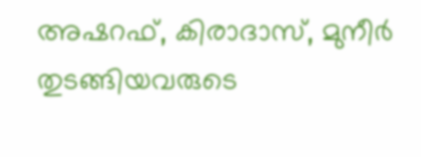അഷറഫ്, കിരാദാസ്, മുനീർ തുടങ്ങിയവരുടെ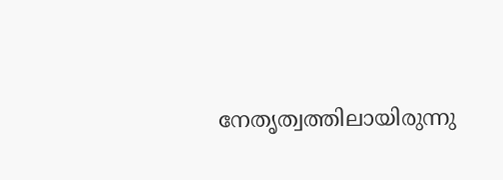നേതൃത്വത്തിലായിരുന്നു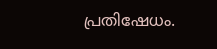പ്രതിഷേധം.